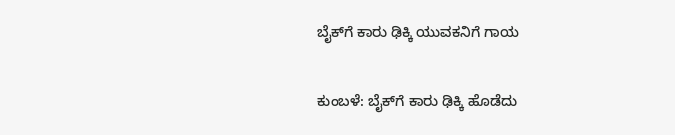ಬೈಕ್‌ಗೆ ಕಾರು ಢಿಕ್ಕಿ ಯುವಕನಿಗೆ ಗಾಯ

ಕುಂಬಳೆ: ಬೈಕ್‌ಗೆ ಕಾರು ಢಿಕ್ಕಿ ಹೊಡೆದು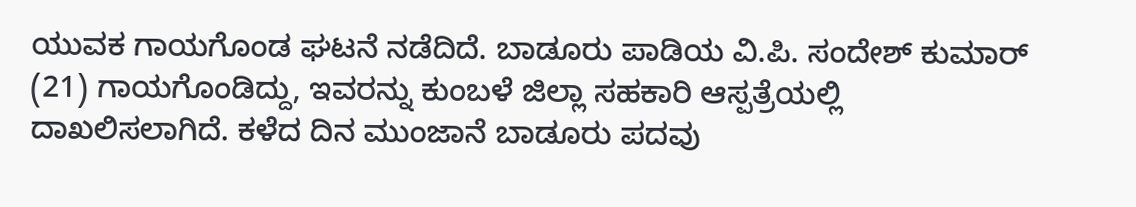ಯುವಕ ಗಾಯಗೊಂಡ ಘಟನೆ ನಡೆದಿದೆ. ಬಾಡೂರು ಪಾಡಿಯ ವಿ.ಪಿ. ಸಂದೇಶ್ ಕುಮಾರ್ (21) ಗಾಯಗೊಂಡಿದ್ದು, ಇವರನ್ನು ಕುಂಬಳೆ ಜಿಲ್ಲಾ ಸಹಕಾರಿ ಆಸ್ಪತ್ರೆಯಲ್ಲಿ ದಾಖಲಿಸಲಾಗಿದೆ. ಕಳೆದ ದಿನ ಮುಂಜಾನೆ ಬಾಡೂರು ಪದವು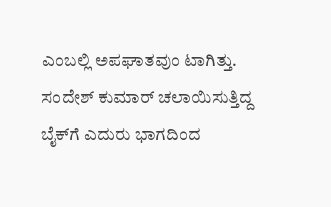ಎಂಬಲ್ಲಿ ಅಪಘಾತವುಂ ಟಾಗಿತ್ತು.  ಸಂದೇಶ್ ಕುಮಾರ್ ಚಲಾಯಿಸುತ್ತಿದ್ದ ಬೈಕ್‌ಗೆ ಎದುರು ಭಾಗದಿಂದ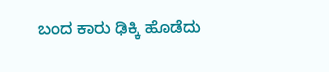ಬಂದ ಕಾರು ಢಿಕ್ಕಿ ಹೊಡೆದು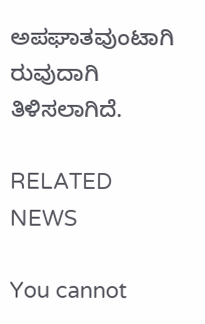ಅಪಘಾತವುಂಟಾಗಿ ರುವುದಾಗಿ ತಿಳಿಸಲಾಗಿದೆ.

RELATED NEWS

You cannot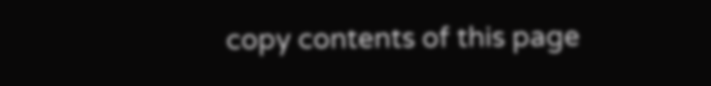copy contents of this page